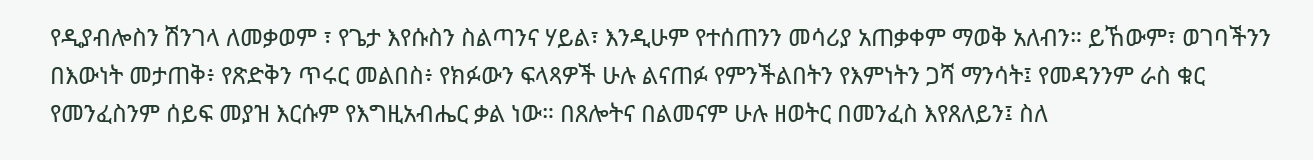የዲያብሎስን ሽንገላ ለመቃወም ፣ የጌታ እየሱስን ስልጣንና ሃይል፣ እንዲሁም የተሰጠንን መሳሪያ አጠቃቀም ማወቅ አለብን። ይኸውም፣ ወገባችንን በእውነት መታጠቅ፥ የጽድቅን ጥሩር መልበስ፥ የክፉውን ፍላጻዎች ሁሉ ልናጠፉ የምንችልበትን የእምነትን ጋሻ ማንሳት፤ የመዳንንም ራስ ቁር የመንፈስንም ሰይፍ መያዝ እርሱም የእግዚአብሔር ቃል ነው። በጸሎትና በልመናም ሁሉ ዘወትር በመንፈስ እየጸለይን፤ ስለ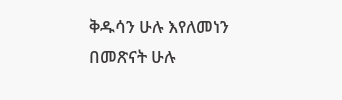ቅዱሳን ሁሉ እየለመነን በመጽናት ሁሉ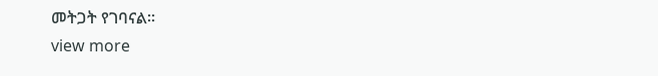መትጋት የገባናል።
view more